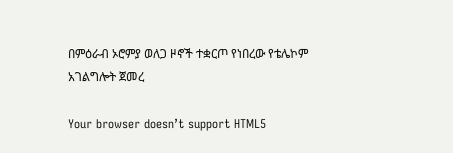በምዕራብ ኦሮምያ ወለጋ ዞኖች ተቋርጦ የነበረው የቴሌኮም አገልግሎት ጀመረ

Your browser doesn’t support HTML5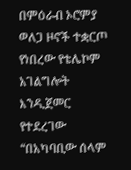በምዕራብ ኦሮምያ ወለጋ ዞኖች ተቋርጦ የነበረው የቴሌኮም አገልግሎት እንዲጀመር የተደረገው “በአካባቢው ሰላም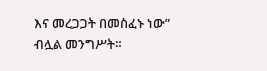እና መረጋጋት በመስፈኑ ነው” ብሏል መንግሥት።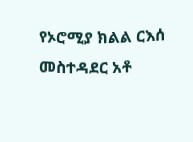የኦሮሚያ ክልል ርእሰ መስተዳደር አቶ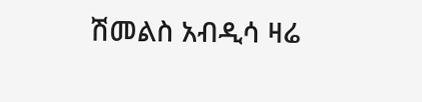ሽመልስ አብዲሳ ዛሬ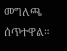መግለጫ ሰጥተዋል።